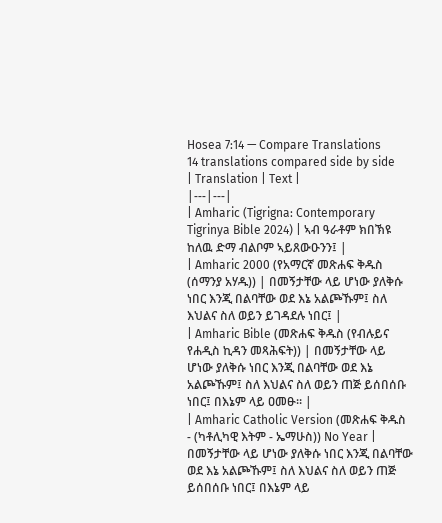Hosea 7:14 — Compare Translations
14 translations compared side by side
| Translation | Text |
|---|---|
| Amharic (Tigrigna: Contemporary Tigrinya Bible 2024) | ኣብ ዓራቶም ክበኽዩ ከለዉ ድማ ብልቦም ኣይጸውዑንን፤ |
| Amharic 2000 (የአማርኛ መጽሐፍ ቅዱስ (ሰማንያ አሃዱ)) | በመኝታቸው ላይ ሆነው ያለቅሱ ነበር እንጂ በልባቸው ወደ እኔ አልጮኹም፤ ስለ እህልና ስለ ወይን ይገዳደሉ ነበር፤ |
| Amharic Bible (መጽሐፍ ቅዱስ (የብሉይና የሐዲስ ኪዳን መጻሕፍት)) | በመኝታቸው ላይ ሆነው ያለቅሱ ነበር እንጂ በልባቸው ወደ እኔ አልጮኹም፤ ስለ እህልና ስለ ወይን ጠጅ ይሰበሰቡ ነበር፤ በእኔም ላይ ዐመፁ። |
| Amharic Catholic Version (መጽሐፍ ቅዱስ - (ካቶሊካዊ እትም - ኤማሁስ)) No Year | በመኝታቸው ላይ ሆነው ያለቅሱ ነበር እንጂ በልባቸው ወደ እኔ አልጮኹም፤ ስለ እህልና ስለ ወይን ጠጅ ይሰበሰቡ ነበር፤ በእኔም ላይ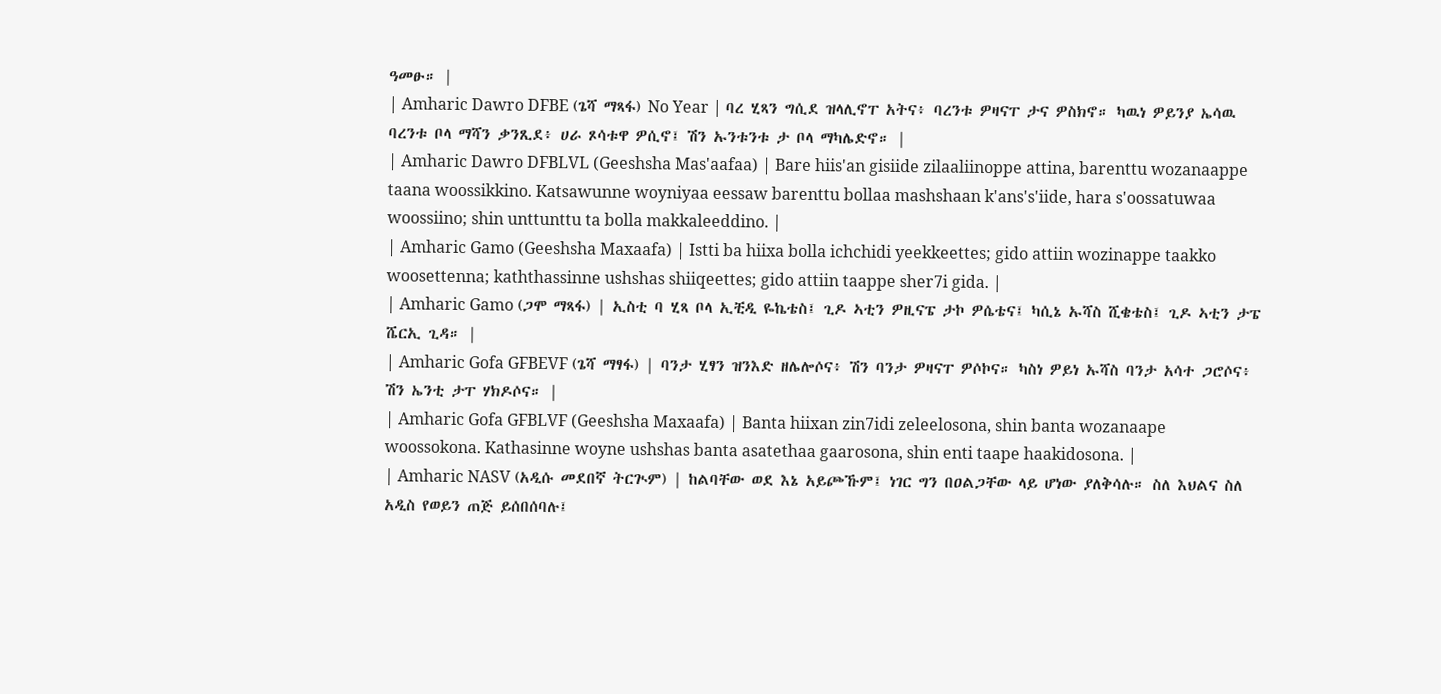ዓመፁ። |
| Amharic Dawro DFBE (ጌሻ ማጻፋ) No Year | ባረ ሂጻን ግሲደ ዝላሊኖፐ አትና፥ ባረንቱ ዎዛናፐ ታና ዎስክኖ። ካዉነ ዎይንያ ኤሳዉ ባረንቱ ቦላ ማሻን ቃንጺደ፥ ሀራ ጾሳቱዋ ዎሲኖ፤ ሽን ኡንቱንቱ ታ ቦላ ማካሌድኖ። |
| Amharic Dawro DFBLVL (Geeshsha Mas'aafaa) | Bare hiis'an gisiide zilaaliinoppe attina, barenttu wozanaappe taana woossikkino. Katsawunne woyniyaa eessaw barenttu bollaa mashshaan k'ans's'iide, hara s'oossatuwaa woossiino; shin unttunttu ta bolla makkaleeddino. |
| Amharic Gamo (Geeshsha Maxaafa) | Istti ba hiixa bolla ichchidi yeekkeettes; gido attiin wozinappe taakko woosettenna; kaththassinne ushshas shiiqeettes; gido attiin taappe sher7i gida. |
| Amharic Gamo (ጋሞ ማጻፋ) | ኢስቲ ባ ሂጻ ቦላ ኢቺዲ ዬኬቴስ፤ ጊዶ ኣቲን ዎዚናፔ ታኮ ዎሴቴና፤ ካሲኔ ኡሻስ ሺቄቴስ፤ ጊዶ ኣቲን ታፔ ሼርኢ ጊዳ። |
| Amharic Gofa GFBEVF (ጌሻ ማፃፋ) | ባንታ ሂፃን ዝንእድ ዘሌሎሶና፥ ሽን ባንታ ዎዛናፐ ዎሶኮና። ካስነ ዎይነ ኡሻስ ባንታ አሳተ ጋሮሶና፥ ሽን ኤንቲ ታፐ ሃክዶሶና። |
| Amharic Gofa GFBLVF (Geeshsha Maxaafa) | Banta hiixan zin7idi zeleelosona, shin banta wozanaape woossokona. Kathasinne woyne ushshas banta asatethaa gaarosona, shin enti taape haakidosona. |
| Amharic NASV (አዲሱ መደበኛ ትርጒም) | ከልባቸው ወደ እኔ አይጮኹም፤ ነገር ግን በዐልጋቸው ላይ ሆነው ያለቅሳሉ። ስለ እህልና ስለ አዲስ የወይን ጠጅ ይሰበሰባሉ፤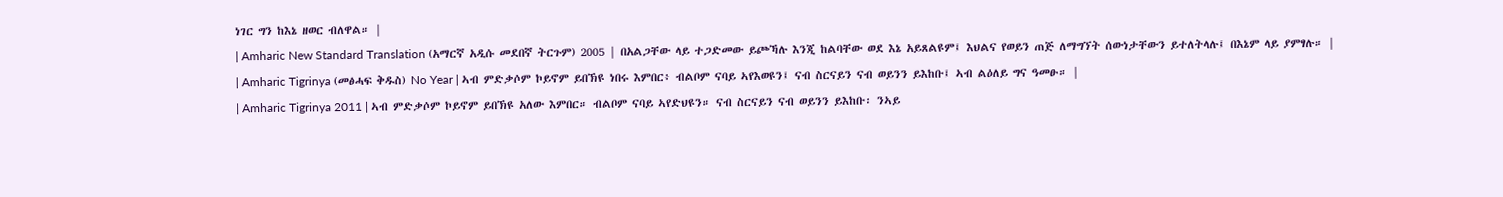ነገር ግን ከእኔ ዘወር ብለዋል። |
| Amharic New Standard Translation (አማርኛ አዲሱ መደበኛ ትርጉም) 2005 | በአልጋቸው ላይ ተጋድመው ይጮኻሉ እንጂ ከልባቸው ወደ እኔ አይጸልዩም፤ እህልና የወይን ጠጅ ለማግኘት ሰውነታቸውን ይተለትላሉ፤ በእኔም ላይ ያምፃሉ። |
| Amharic Tigrinya (መፅሓፍ ቅዱስ) No Year | ኣብ ምድቃሶም ኮይኖም ይበኽዩ ነበሩ እምበር፥ ብልቦም ናባይ ኣየእወዩን፤ ናብ ስርናይን ናብ ወይንን ይእከቡ፤ ኣብ ልዕለይ ግና ዓመፁ። |
| Amharic Tigrinya 2011 | ኣብ ምድቃሶም ኮይኖም ይበኽዩ አለው እምበር። ብልቦም ናባይ ኣየድህዩን። ናብ ስርናይን ናብ ወይንን ይእከቡ፡ ንኣይ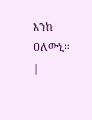እንከ ዐለውኒ። |